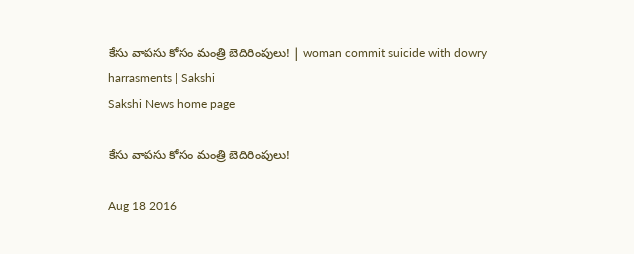కేసు వాపసు కోసం మంత్రి బెదిరింపులు! | woman commit suicide with dowry harrasments | Sakshi
Sakshi News home page

కేసు వాపసు కోసం మంత్రి బెదిరింపులు!

Aug 18 2016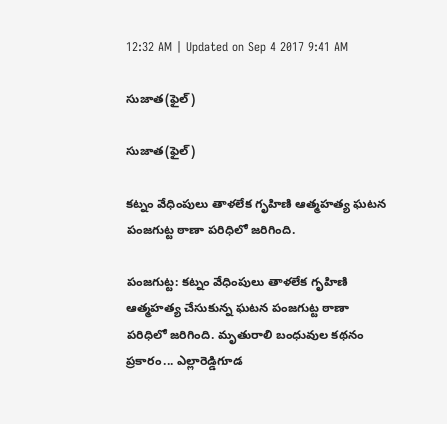12:32 AM | Updated on Sep 4 2017 9:41 AM

సుజాత(ఫైల్)

సుజాత(ఫైల్)

కట్నం వేధింపులు తాళలేక గృహిణి ఆత్మహత్య ఘటన పంజగుట్ట ఠాణా పరిధిలో జరిగింది.

పంజగుట్ట: కట్నం వేధింపులు తాళలేక గృహిణి ఆత్మహత్య చేసుకున్న ఘటన పంజగుట్ట ఠాణా పరిధిలో జరిగింది. మృతురాలి బంధువుల కథనం ప్రకారం... ఎల్లారెడ్డిగూడ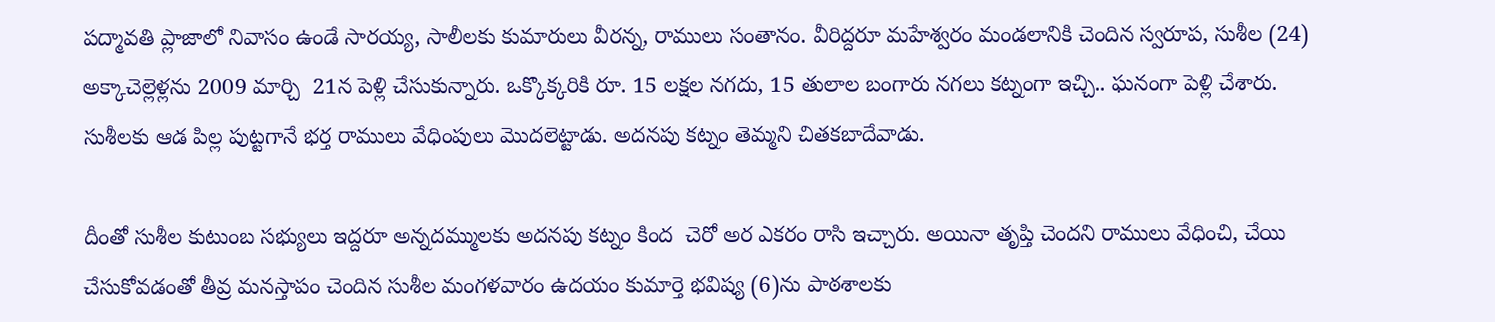పద్మావతి ప్లాజాలో నివాసం ఉండే సారయ్య, సాలీలకు కుమారులు వీరన్న, రాములు సంతానం. వీరిద్దరూ మహేశ్వరం మండలానికి చెందిన స్వరూప, సుశీల (24) అక్కాచెల్లెళ్లను 2009 మార్చి  21న పెళ్లి చేసుకున్నారు. ఒక్కొక్కరికి రూ. 15 లక్షల నగదు, 15 తులాల బంగారు నగలు కట్నంగా ఇచ్చి.. ఘనంగా పెళ్లి చేశారు. సుశీలకు ఆడ పిల్ల పుట్టగానే భర్త రాములు వేధింపులు మొదలెట్టాడు. అదనపు కట్నం తెమ్మని చితకబాదేవాడు.

దీంతో సుశీల కుటుంబ సభ్యులు ఇద్దరూ అన్నదమ్ములకు అదనపు కట్నం కింద  చెరో అర ఎకరం రాసి ఇచ్చారు. అయినా తృప్తి చెందని రాములు వేధించి, చేయి చేసుకోవడంతో తీవ్ర మనస్తాపం చెందిన సుశీల మంగళవారం ఉదయం కుమార్తె భవిష్య (6)ను పాఠశాలకు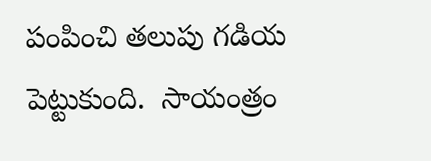పంపించి తలుపు గడియ పెట్టుకుంది.  సాయంత్రం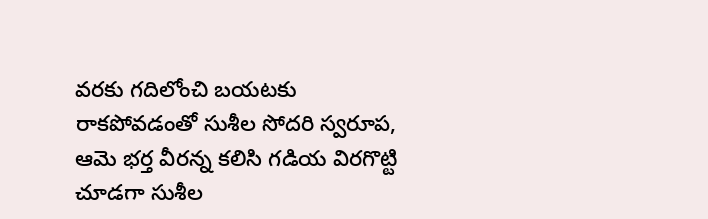వరకు గదిలోంచి బయటకు రాకపోవడంతో సుశీల సోదరి స్వరూప, ఆమె భర్త వీరన్న కలిసి గడియ విరగొట్టి  చూడగా సుశీల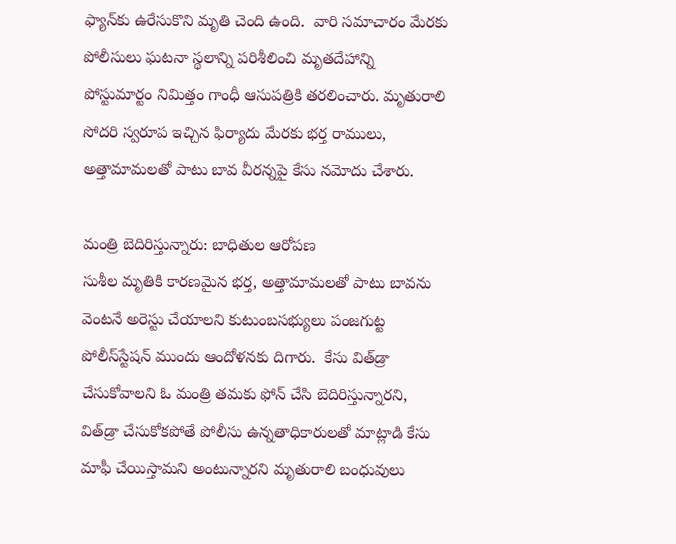ఫ్యాన్‌కు ఉరేసుకొని మృతి చెంది ఉంది.  వారి సమాచారం మేరకు పోలీసులు ఘటనా స్థలాన్ని పరిశీలించి మృతదేహాన్ని  పోస్టుమార్టం నిమిత్తం గాంధీ ఆసుపత్రికి తరలించారు. మృతురాలి సోదరి స్వరూప ఇచ్చిన ఫిర్యాదు మేరకు భర్త రాములు, అత్తామామలతో పాటు బావ వీరన్నపై కేసు నమోదు చేశారు.

మంత్రి బెదిరిస్తున్నారు: బాధితుల ఆరోపణ
సుశీల మృతికి కారణమైన భర్త, అత్తామామలతో పాటు బావను వెంటనే అరెస్టు చేయాలని కుటుంబసభ్యులు పంజగుట్ట పోలీస్‌స్టేషన్‌ ముందు ఆందోళనకు దిగారు.  కేసు విత్‌డ్రా చేసుకోవాలని ఓ మంత్రి తమకు ఫోన్‌ చేసి బెదిరిస్తున్నారని, విత్‌డ్రా చేసుకోకపోతే పోలీసు ఉన్నతాధికారులతో మాట్లాడి కేసు మాఫీ చేయిస్తామని అంటున్నారని మృతురాలి బంధువులు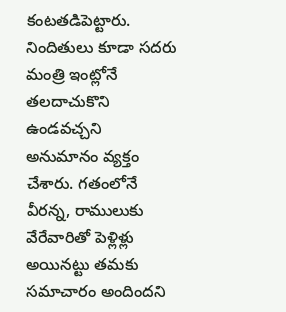కంటతడిపెట్టారు. నిందితులు కూడా సదరు మంత్రి ఇంట్లోనే తలదాచుకొని ఉండవచ్చని అనుమానం వ్యక్తం చేశారు. గతంలోనే వీరన్న, రాములుకు వేరేవారితో పెళ్లిళ్లు అయినట్టు తమకు సమాచారం అందిందని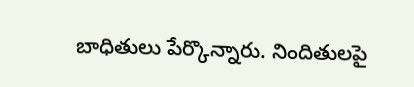బాధితులు పేర్కొన్నారు. నిందితులపై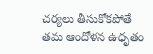చర్యలు తీసుకోకపోతే తమ ఆందోళన ఉధృతం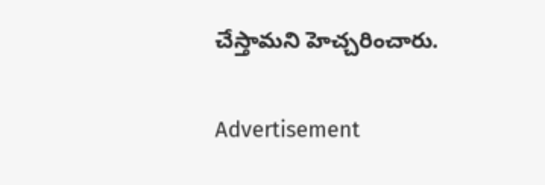చేస్తామని హెచ్చరించారు.

Advertisement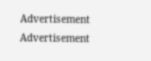Advertisement
Advertisement